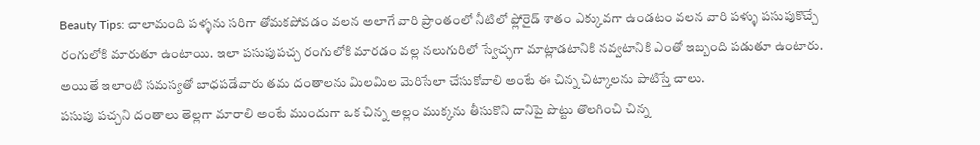Beauty Tips: చాలామంది పళ్ళను సరిగా తోమకపోవడం వలన అలాగే వారి ప్రాంతంలో నీటిలో ఫ్లోరైడ్ శాతం ఎక్కువగా ఉండటం వలన వారి పళ్ళు పసుపుకొచ్చే రంగులోకి మారుతూ ఉంటాయి. ఇలా పసుపుపచ్చ రంగులోకి మారడం వల్ల నలుగురిలో స్వేచ్ఛగా మాట్లాడటానికి నవ్వటానికి ఎంతో ఇబ్బంది పడుతూ ఉంటారు. అయితే ఇలాంటి సమస్యతో బాధపడేవారు తమ దంతాలను మిలమిల మెరిసేలా చేసుకోవాలి అంటే ఈ చిన్న చిట్కాలను పాటిస్తే చాలు.
పసుపు పచ్చని దంతాలు తెల్లగా మారాలి అంటే ముందుగా ఒక చిన్న అల్లం ముక్కను తీసుకొని దానిపై పొట్టు తొలగించి చిన్న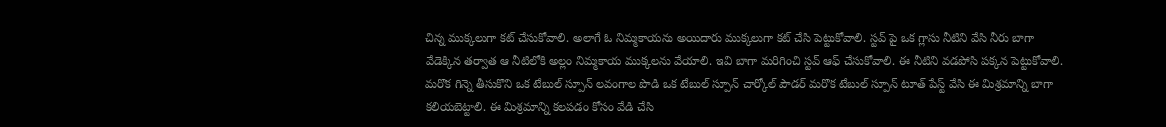చిన్న ముక్కలుగా కట్ చేసుకోవాలి. అలాగే ఓ నిమ్మకాయను అయిదారు ముక్కలుగా కట్ చేసి పెట్టుకోవాలి. స్టవ్ పై ఒక గ్లాసు నీటిని వేసి నీరు బాగా వేడెక్కిన తర్వాత ఆ నీటిలోకి అల్లం నిమ్మకాయ ముక్కలను వేయాలి. ఇవి బాగా మరిగించి స్టవ్ ఆఫ్ చేసుకోవాలి. ఈ నీటిని వడపోసి పక్కన పెట్టుకోవాలి.
మరొక గిన్నె తీసుకొని ఒక టేబుల్ స్పూన్ లవంగాల పొడి ఒక టేబుల్ స్పూన్ చార్కోల్ పౌడర్ మరొక టేబుల్ స్పూన్ టూత్ పేస్ట్ వేసి ఈ మిశ్రమాన్ని బాగా కలియబెట్టాలి. ఈ మిశ్రమాన్ని కలపడం కోసం వేడి చేసి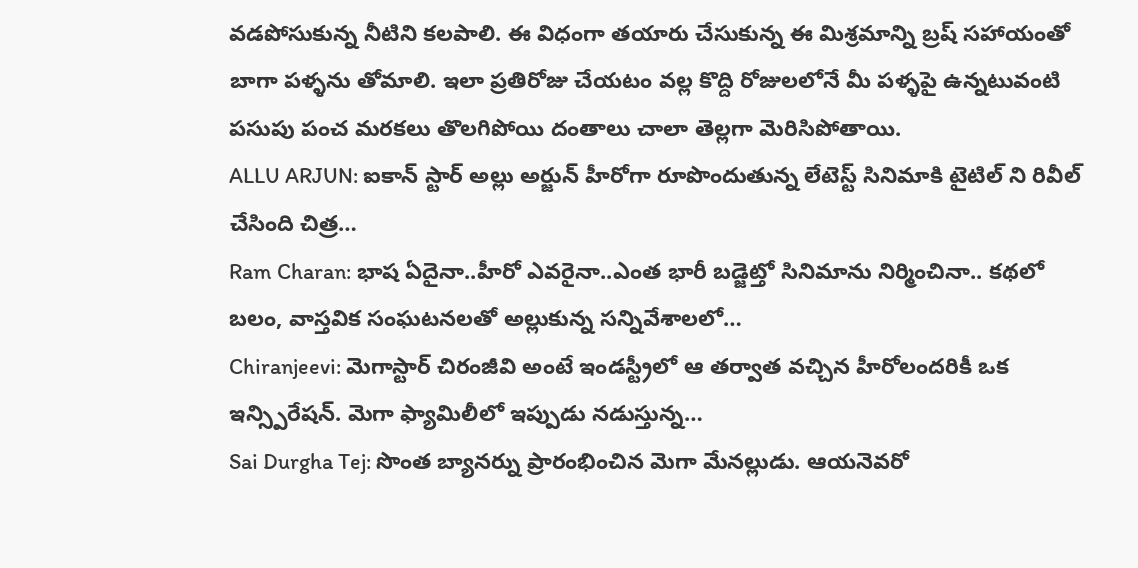వడపోసుకున్న నీటిని కలపాలి. ఈ విధంగా తయారు చేసుకున్న ఈ మిశ్రమాన్ని బ్రష్ సహాయంతో బాగా పళ్ళను తోమాలి. ఇలా ప్రతిరోజు చేయటం వల్ల కొద్ది రోజులలోనే మీ పళ్ళపై ఉన్నటువంటి పసుపు పంచ మరకలు తొలగిపోయి దంతాలు చాలా తెల్లగా మెరిసిపోతాయి.
ALLU ARJUN: ఐకాన్ స్టార్ అల్లు అర్జున్ హీరోగా రూపొందుతున్న లేటెస్ట్ సినిమాకి టైటిల్ ని రివీల్ చేసింది చిత్ర…
Ram Charan: భాష ఏదైనా..హీరో ఎవరైనా..ఎంత భారీ బడ్జెట్తో సినిమాను నిర్మించినా.. కథలో బలం, వాస్తవిక సంఘటనలతో అల్లుకున్న సన్నివేశాలలో…
Chiranjeevi: మెగాస్టార్ చిరంజీవి అంటే ఇండస్ట్రీలో ఆ తర్వాత వచ్చిన హీరోలందరికీ ఒక ఇన్స్పిరేషన్. మెగా ఫ్యామిలీలో ఇప్పుడు నడుస్తున్న…
Sai Durgha Tej: సొంత బ్యానర్ను ప్రారంభించిన మెగా మేనల్లుడు. ఆయనెవరో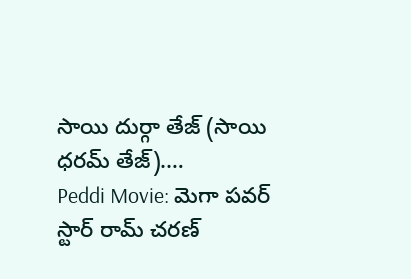సాయి దుర్గా తేజ్ (సాయి ధరమ్ తేజ్).…
Peddi Movie: మెగా పవర్ స్టార్ రామ్ చరణ్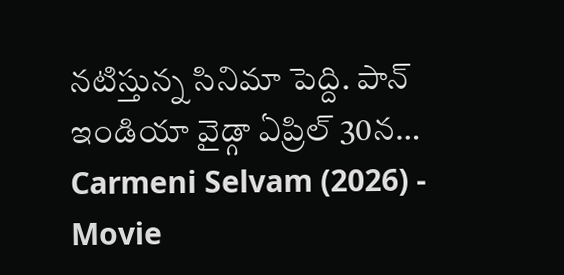నటిస్తున్న సినిమా పెద్ది. పాన్ ఇండియా వైడ్గా ఏప్రిల్ 30న…
Carmeni Selvam (2026) - Movie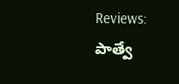Reviews: పాత్వే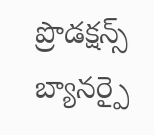ప్రొడక్షన్స్ బ్యానర్పై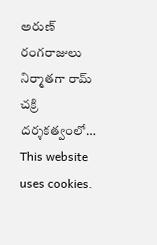అరుణ్ రంగరాజులు నిర్మాతగా రామ్ చక్రి దర్శకత్వంలో…
This website uses cookies.